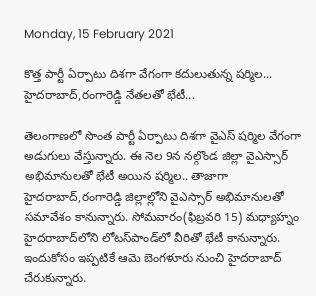Monday, 15 February 2021

కొత్త పార్టీ ఏర్పాటు దిశగా వేగంగా కదులుతున్న షర్మిల... హైదరాబాద్,రంగారెడ్డి నేతలతో భేటీ...

తెలంగాణలో సొంత పార్టీ ఏర్పాటు దిశగా వైఎస్ షర్మిల వేగంగా అడుగులు వేస్తున్నారు. ఈ నెల 9న నల్గొండ జిల్లా వైఎస్సార్ అభిమానులతో భేటీ అయిన షర్మిల.. తాజాగా హైదరాబాద్,రంగారెడ్డి జిల్లాల్లోని వైఎస్సార్ అభిమానులతో సమావేశం కానున్నారు. సోమవారం(ఫిబ్రవరి 15) మధ్యాహ్నం హైదరాబాద్‌లోని లోటస్‌పాండ్‌లో వీరితో భేటీ కానున్నారు. ఇందుకోసం ఇప్పటికే ఆమె బెంగళూరు నుంచి హైదరాబాద్ చేరుకున్నారు.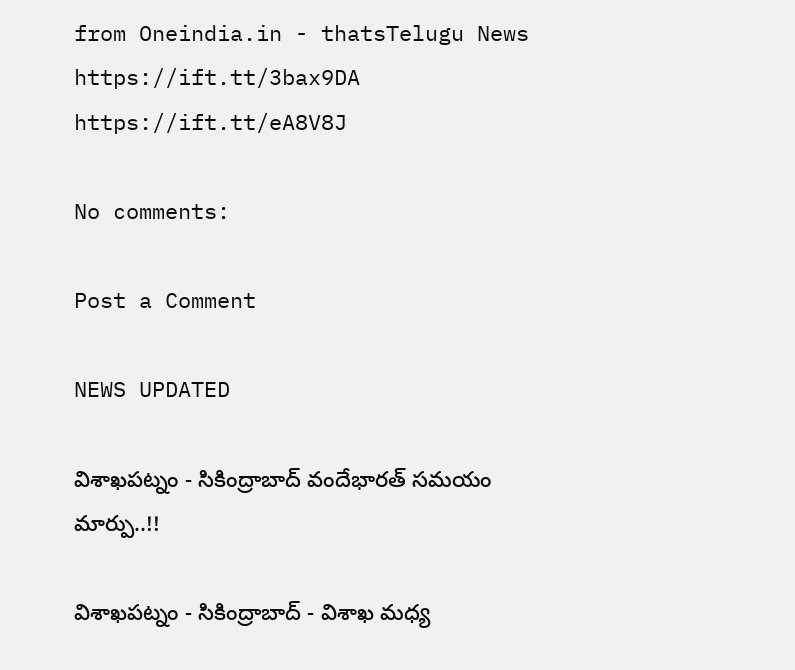from Oneindia.in - thatsTelugu News https://ift.tt/3bax9DA
https://ift.tt/eA8V8J

No comments:

Post a Comment

NEWS UPDATED

విశాఖపట్నం - సికింద్రాబాద్ వందేభారత్ సమయం మార్పు..!!

విశాఖపట్నం - సికింద్రాబాద్ - విశాఖ మధ్య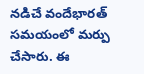నడిచే వందేభారత్ సమయంలో మర్పు చేసారు. ఈ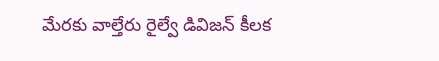మేరకు వాల్తేరు రైల్వే డివిజన్ కీలక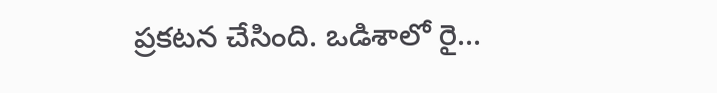ప్రకటన చేసింది. ఒడిశాలో రై...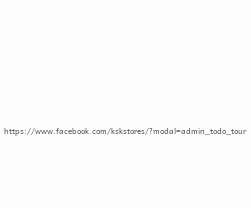https://www.facebook.com/kskstores/?modal=admin_todo_tour